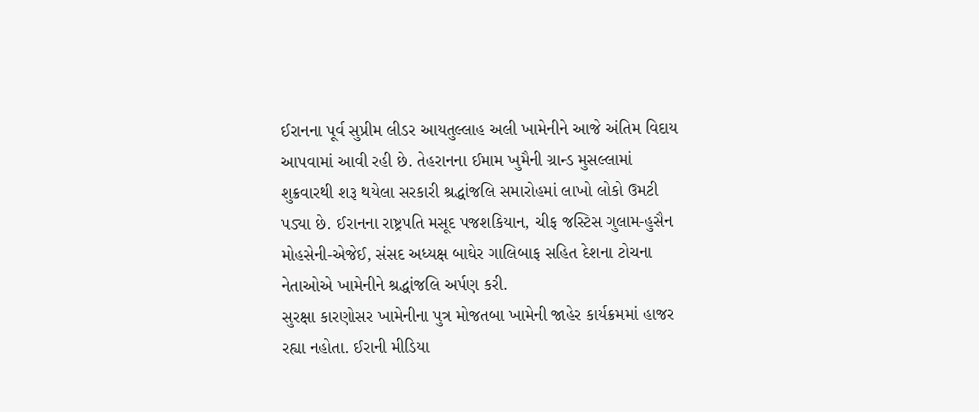ઈરાનના પૂર્વ સુપ્રીમ લીડર આયતુલ્લાહ અલી ખામેનીને આજે અંતિમ વિદાય આપવામાં આવી રહી છે. તેહરાનના ઈમામ ખુમૈની ગ્રાન્ડ મુસલ્લામાં શુક્રવારથી શરૂ થયેલા સરકારી શ્રદ્ધાંજલિ સમારોહમાં લાખો લોકો ઉમટી પડ્યા છે. ઈરાનના રાષ્ટ્રપતિ મસૂદ પજશકિયાન, ચીફ જસ્ટિસ ગુલામ-હુસૈન મોહસેની-એજેઈ, સંસદ અધ્યક્ષ બાઘેર ગાલિબાફ સહિત દેશના ટોચના નેતાઓએ ખામેનીને શ્રદ્ધાંજલિ અર્પણ કરી.
સુરક્ષા કારણોસર ખામેનીના પુત્ર મોજતબા ખામેની જાહેર કાર્યક્રમમાં હાજર રહ્યા નહોતા. ઈરાની મીડિયા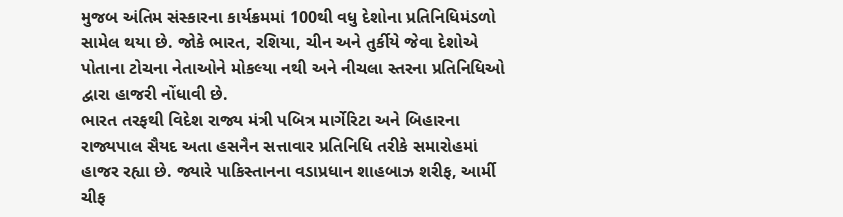મુજબ અંતિમ સંસ્કારના કાર્યક્રમમાં 100થી વધુ દેશોના પ્રતિનિધિમંડળો સામેલ થયા છે. જોકે ભારત, રશિયા, ચીન અને તુર્કીયે જેવા દેશોએ પોતાના ટોચના નેતાઓને મોકલ્યા નથી અને નીચલા સ્તરના પ્રતિનિધિઓ દ્વારા હાજરી નોંધાવી છે.
ભારત તરફથી વિદેશ રાજ્ય મંત્રી પબિત્ર માર્ગેરિટા અને બિહારના રાજ્યપાલ સૈયદ અતા હસનૈન સત્તાવાર પ્રતિનિધિ તરીકે સમારોહમાં હાજર રહ્યા છે. જ્યારે પાકિસ્તાનના વડાપ્રધાન શાહબાઝ શરીફ, આર્મી ચીફ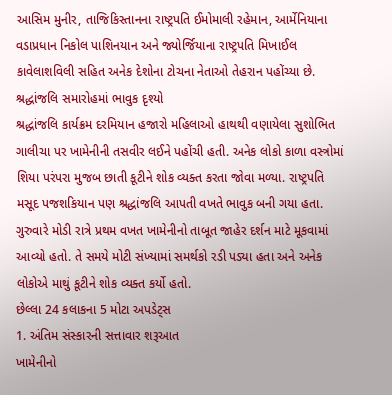આસિમ મુનીર, તાજિકિસ્તાનના રાષ્ટ્રપતિ ઈમોમાલી રહેમાન, આર્મેનિયાના વડાપ્રધાન નિકોલ પાશિનયાન અને જ્યોર્જિયાના રાષ્ટ્રપતિ મિખાઈલ કાવેલાશવિલી સહિત અનેક દેશોના ટોચના નેતાઓ તેહરાન પહોંચ્યા છે.
શ્રદ્ધાંજલિ સમારોહમાં ભાવુક દૃશ્યો
શ્રદ્ધાંજલિ કાર્યક્રમ દરમિયાન હજારો મહિલાઓ હાથથી વણાયેલા સુશોભિત ગાલીચા પર ખામેનીની તસવીર લઈને પહોંચી હતી. અનેક લોકો કાળા વસ્ત્રોમાં શિયા પરંપરા મુજબ છાતી કૂટીને શોક વ્યક્ત કરતા જોવા મળ્યા. રાષ્ટ્રપતિ મસૂદ પજશકિયાન પણ શ્રદ્ધાંજલિ આપતી વખતે ભાવુક બની ગયા હતા.
ગુરુવારે મોડી રાત્રે પ્રથમ વખત ખામેનીનો તાબૂત જાહેર દર્શન માટે મૂકવામાં આવ્યો હતો. તે સમયે મોટી સંખ્યામાં સમર્થકો રડી પડ્યા હતા અને અનેક લોકોએ માથું કૂટીને શોક વ્યક્ત કર્યો હતો.
છેલ્લા 24 કલાકના 5 મોટા અપડેટ્સ
1. અંતિમ સંસ્કારની સત્તાવાર શરૂઆત
ખામેનીનો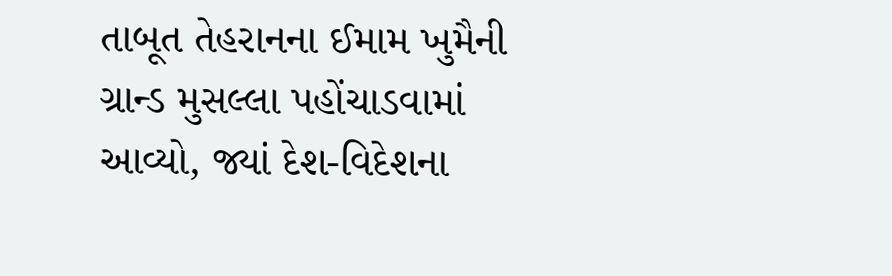તાબૂત તેહરાનના ઈમામ ખુમૈની ગ્રાન્ડ મુસલ્લા પહોંચાડવામાં આવ્યો, જ્યાં દેશ-વિદેશના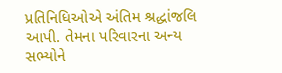પ્રતિનિધિઓએ અંતિમ શ્રદ્ધાંજલિ આપી. તેમના પરિવારના અન્ય સભ્યોને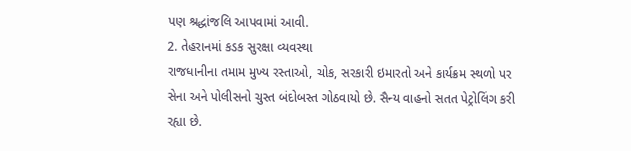પણ શ્રદ્ધાંજલિ આપવામાં આવી.
2. તેહરાનમાં કડક સુરક્ષા વ્યવસ્થા
રાજધાનીના તમામ મુખ્ય રસ્તાઓ, ચોક, સરકારી ઇમારતો અને કાર્યક્રમ સ્થળો પર સેના અને પોલીસનો ચુસ્ત બંદોબસ્ત ગોઠવાયો છે. સૈન્ય વાહનો સતત પેટ્રોલિંગ કરી રહ્યા છે.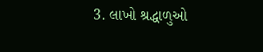3. લાખો શ્રદ્ધાળુઓ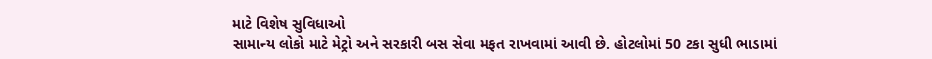માટે વિશેષ સુવિધાઓ
સામાન્ય લોકો માટે મેટ્રો અને સરકારી બસ સેવા મફત રાખવામાં આવી છે. હોટલોમાં 50 ટકા સુધી ભાડામાં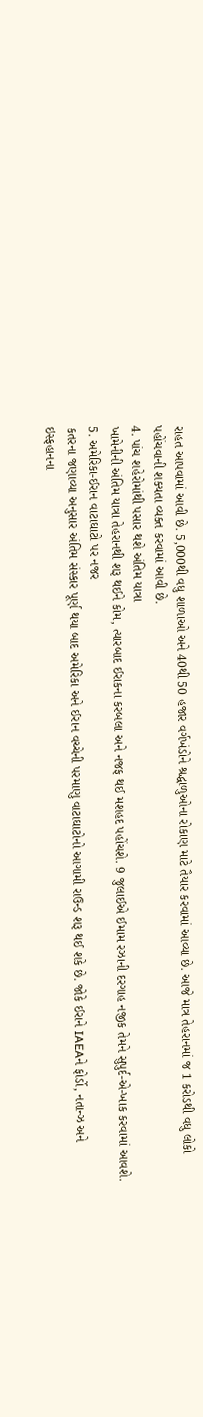રાહત આપવામાં આવી છે. 5,000થી વધુ શાળાઓ અને 40થી 50 હજાર વર્ગખંડોને શ્રદ્ધાળુઓના રોકાણ માટે તૈયાર કરવામાં આવ્યા છે. આજે માત્ર તેહરાનમાં જ 1 કરોડથી વધુ લોકો પહોંચવાની શક્યતા વ્યક્ત કરવામાં આવી છે.
4. પાંચ શહેરોમાંથી પસાર થશે અંતિમ યાત્રા
ખામેનીની અંતિમ યાત્રા તેહરાનથી શરૂ થઈને કોમ, ત્યારબાદ ઈરાકના કરબલા અને નજફ થઈ મશહદ પહોંચશે. 9 જુલાઈએ ઈમામ રઝાની દરગાહ નજીક તેમને સુપુર્દ-એ-ખાક કરવામાં આવશે.
5. અમેરિકા-ઈરાન વાટાઘાટો પર નજર
કતરના જણાવ્યા અનુસાર અંતિમ સંસ્કાર પૂર્ણ થયા બાદ અમેરિકા અને ઈરાન વચ્ચેની પરમાણુ વાટાઘાટોનો આગામી રાઉન્ડ શરૂ થઈ શકે છે. જોકે ઈરાને IAEAને ફોર્ડો, નતાન્ઝ અને ઇસ્ફહાનના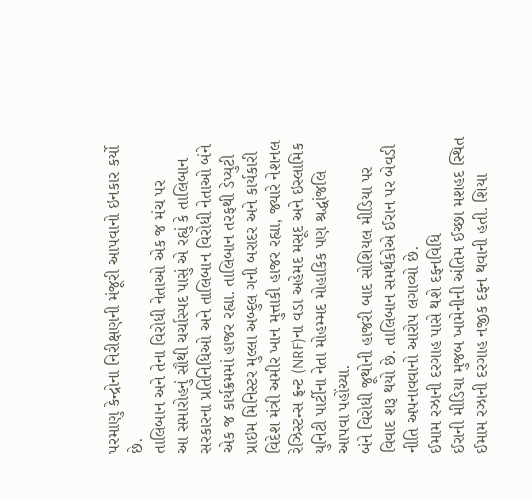પરમાણુ કેન્દ્રોના નિરીક્ષણની મંજૂરી આપવાનો ઇનકાર કર્યો છે.
તાલિબાન અને તેના વિરોધી નેતાઓ એક જ મંચ પર
આ સમારોહનું સૌથી ચર્ચાસ્પદ પાસું એ રહ્યું કે તાલિબાન સરકારના પ્રતિનિધિઓ અને તાલિબાન વિરોધી નેતાઓ બંને એક જ કાર્યક્રમમાં હાજર રહ્યા. તાલિબાન તરફથી ડેપ્યુટી પ્રાઇમ મિનિસ્ટર મુલ્લા અબ્દુલ ગની બરાદર અને કાર્યકારી વિદેશ મંત્રી અમીર ખાન મુત્તાકી હાજર રહ્યા, જ્યારે નેશનલ રેઝિસ્ટન્સ ફ્રન્ટ (NRF)ના વડા અહેમદ મસૂદ અને ઇસ્લામિક યુનિટી પાર્ટીના નેતા મોહમ્મદ મોહાકિક પણ શ્રદ્ધાંજલિ આપવા પહોંચ્યા.
બંને વિરોધી જૂથોની હાજરી બાદ સોશિયલ મીડિયા પર વિવાદ શરૂ થયો છે. તાલિબાન સમર્થકોએ ઈરાન પર બેવડી નીતિ અપનાવવાનો આરોપ લગાવ્યો છે.
ઈમામ રઝાની દરગાહ પાસે થશે દફનવિધિ
ઈરાની મીડિયા મુજબ ખામેનીની અંતિમ ઈચ્છા મશહદ સ્થિત ઈમામ રઝાની દરગાહ નજીક દફન થવાની હતી. શિયા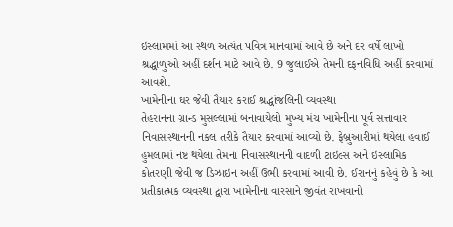ઇસ્લામમાં આ સ્થળ અત્યંત પવિત્ર માનવામાં આવે છે અને દર વર્ષે લાખો શ્રદ્ધાળુઓ અહીં દર્શન માટે આવે છે. 9 જુલાઈએ તેમની દફનવિધિ અહીં કરવામાં આવશે.
ખામેનીના ઘર જેવી તૈયાર કરાઈ શ્રદ્ધાંજલિની વ્યવસ્થા
તેહરાનના ગ્રાન્ડ મુસલ્લામાં બનાવાયેલો મુખ્ય મંચ ખામેનીના પૂર્વ સત્તાવાર નિવાસસ્થાનની નકલ તરીકે તૈયાર કરવામાં આવ્યો છે. ફેબ્રુઆરીમાં થયેલા હવાઈ હુમલામાં નષ્ટ થયેલા તેમના નિવાસસ્થાનની વાદળી ટાઇલ્સ અને ઇસ્લામિક કોતરણી જેવી જ ડિઝાઇન અહીં ઉભી કરવામાં આવી છે. ઈરાનનું કહેવું છે કે આ પ્રતીકાત્મક વ્યવસ્થા દ્વારા ખામેનીના વારસાને જીવંત રાખવાનો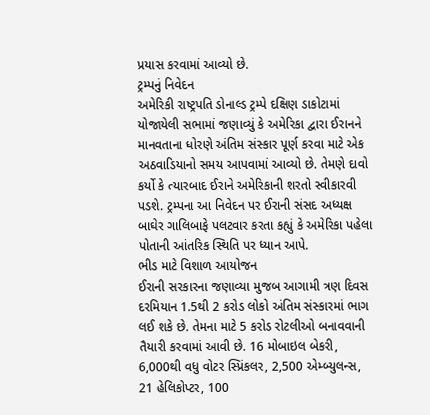પ્રયાસ કરવામાં આવ્યો છે.
ટ્રમ્પનું નિવેદન
અમેરિકી રાષ્ટ્રપતિ ડોનાલ્ડ ટ્રમ્પે દક્ષિણ ડાકોટામાં યોજાયેલી સભામાં જણાવ્યું કે અમેરિકા દ્વારા ઈરાનને માનવતાના ધોરણે અંતિમ સંસ્કાર પૂર્ણ કરવા માટે એક અઠવાડિયાનો સમય આપવામાં આવ્યો છે. તેમણે દાવો કર્યો કે ત્યારબાદ ઈરાને અમેરિકાની શરતો સ્વીકારવી પડશે. ટ્રમ્પના આ નિવેદન પર ઈરાની સંસદ અધ્યક્ષ બાઘેર ગાલિબાફે પલટવાર કરતા કહ્યું કે અમેરિકા પહેલા પોતાની આંતરિક સ્થિતિ પર ધ્યાન આપે.
ભીડ માટે વિશાળ આયોજન
ઈરાની સરકારના જણાવ્યા મુજબ આગામી ત્રણ દિવસ દરમિયાન 1.5થી 2 કરોડ લોકો અંતિમ સંસ્કારમાં ભાગ લઈ શકે છે. તેમના માટે 5 કરોડ રોટલીઓ બનાવવાની તૈયારી કરવામાં આવી છે. 16 મોબાઇલ બેકરી, 6,000થી વધુ વોટર સ્પ્રિંકલર, 2,500 એમ્બ્યુલન્સ, 21 હેલિકોપ્ટર, 100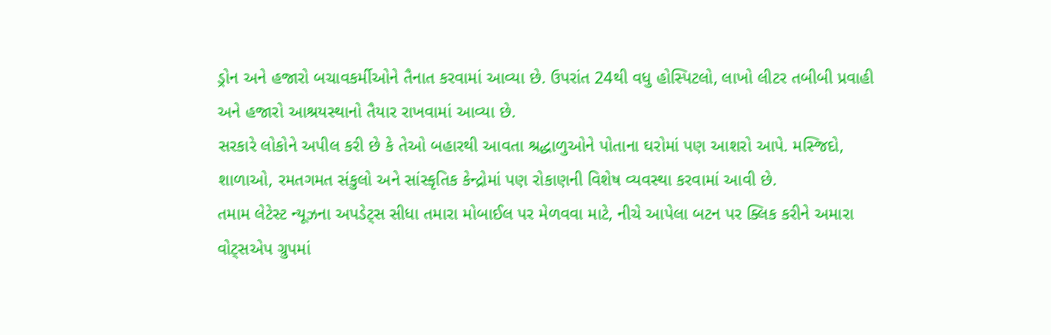ડ્રોન અને હજારો બચાવકર્મીઓને તૈનાત કરવામાં આવ્યા છે. ઉપરાંત 24થી વધુ હોસ્પિટલો, લાખો લીટર તબીબી પ્રવાહી અને હજારો આશ્રયસ્થાનો તૈયાર રાખવામાં આવ્યા છે.
સરકારે લોકોને અપીલ કરી છે કે તેઓ બહારથી આવતા શ્રદ્ધાળુઓને પોતાના ઘરોમાં પણ આશરો આપે. મસ્જિદો, શાળાઓ, રમતગમત સંકુલો અને સાંસ્કૃતિક કેન્દ્રોમાં પણ રોકાણની વિશેષ વ્યવસ્થા કરવામાં આવી છે.
તમામ લેટેસ્ટ ન્યૂઝના અપડેટ્સ સીધા તમારા મોબાઈલ પર મેળવવા માટે, નીચે આપેલા બટન પર ક્લિક કરીને અમારા વોટ્સએપ ગ્રુપમાં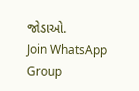જોડાઓ.
Join WhatsApp Group